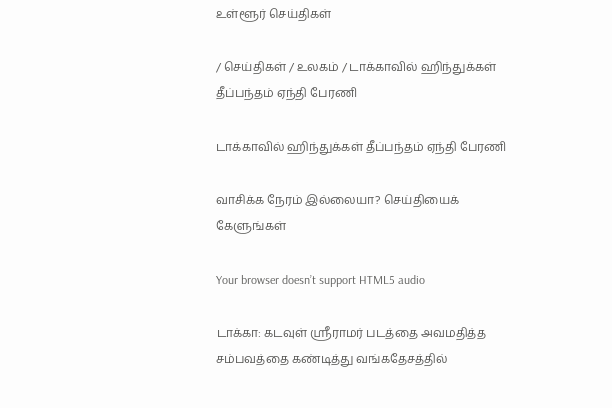உள்ளூர் செய்திகள்

/ செய்திகள் / உலகம் / டாக்காவில் ஹிந்துக்கள் தீப்பந்தம் ஏந்தி பேரணி

டாக்காவில் ஹிந்துக்கள் தீப்பந்தம் ஏந்தி பேரணி

வாசிக்க நேரம் இல்லையா? செய்தியைக் கேளுங்கள்

Your browser doesn’t support HTML5 audio

டாக்கா: கடவுள் ஸ்ரீராமர் படத்தை அவமதித்த சம்பவத்தை கண்டித்து வங்கதேசத்தில்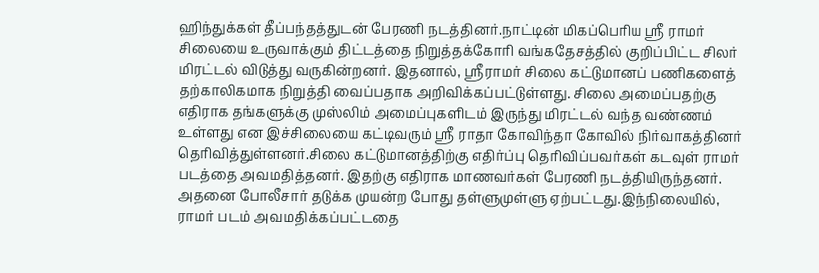ஹிந்துக்கள் தீப்பந்தத்துடன் பேரணி நடத்தினர்.நாட்டின் மிகப்பெரிய ஸ்ரீ ராமர் சிலையை உருவாக்கும் திட்டத்தை நிறுத்தக்கோரி வங்கதேசத்தில் குறிப்பிட்ட சிலர் மிரட்டல் விடுத்து வருகின்றனர். இதனால், ஸ்ரீராமர் சிலை கட்டுமானப் பணிகளைத் தற்காலிகமாக நிறுத்தி வைப்பதாக அறிவிக்கப்பட்டுள்ளது. சிலை அமைப்பதற்கு எதிராக தங்களுக்கு முஸ்லிம் அமைப்புகளிடம் இருந்து மிரட்டல் வந்த வண்ணம் உள்ளது என இச்சிலையை கட்டிவரும் ஸ்ரீ ராதா கோவிந்தா கோவில் நிர்வாகத்தினர் தெரிவித்துள்ளனர்.சிலை கட்டுமானத்திற்கு எதிர்ப்பு தெரிவிப்பவர்கள் கடவுள் ராமர் படத்தை அவமதித்தனர். இதற்கு எதிராக மாணவர்கள் பேரணி நடத்தியிருந்தனர். அதனை போலீசார் தடுக்க முயன்ற போது தள்ளுமுள்ளு ஏற்பட்டது.இந்நிலையில், ராமர் படம் அவமதிக்கப்பட்டதை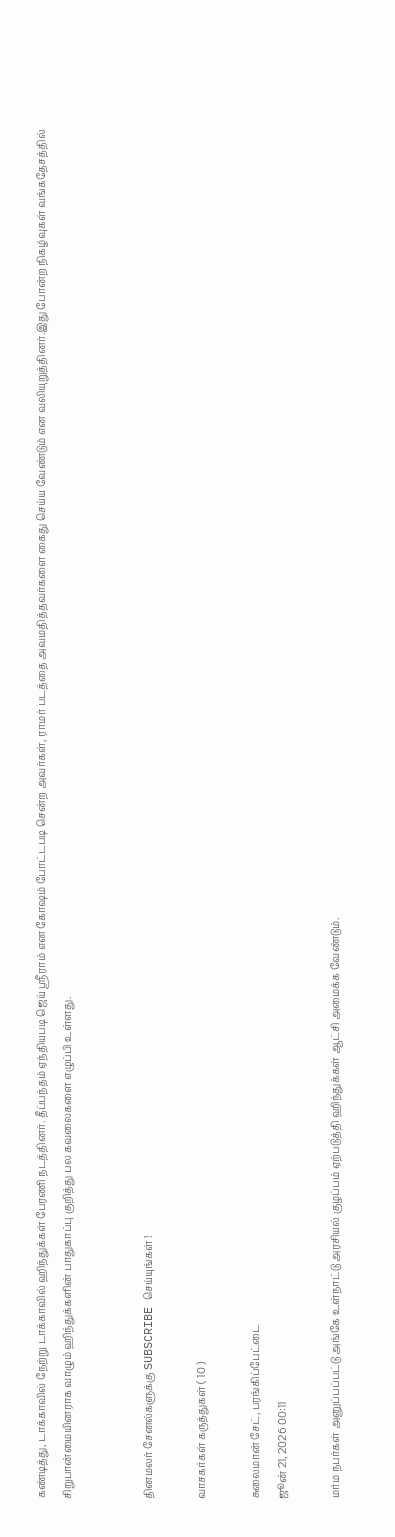கண்டித்து, டாக்காவில் நேற்று டாக்காவில் ஹிந்துக்கள் பேரணி நடத்தினர். தீப்பந்தம் ஏந்தியபடி ஜெய் ஸ்ரீராம் என கோஷம் போட்டபடி சென்ற அவர்கள், ராமர் படத்தை அவமதித்தவர்களை கைது செய்ய வேண்டும் என வலியுறுத்தினர்.இது போன்ற நிகழ்வுகள் வங்கதேசத்தில் சிறுபான்மையினராக வாழும் ஹிந்துக்களின் பாதுகாப்பு குறித்து பல கவலைகளை எழுப்பி உள்ளது.


தினமலர் சேனல்களுக்கு SUBSCRIBE செய்யுங்கள் !

வாசகர்கள் கருத்துகள் ( 10 )

சுலைமான் சேட், பரங்கிப்பேட்டை
ஜூன் 21, 2026 00:11

மர்ம நபர்கள் அனுப்பப்பட்டு அங்கே உள்நாட்டு அரசியல் குழப்பம் ஏற்படுத்தி ஹிந்துக்கள் ஆட்சி அமைக்க வேண்டும்.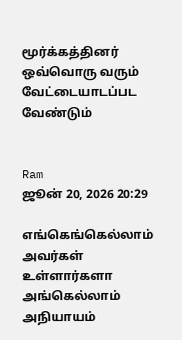மூர்க்கத்தினர் ஒவ்வொரு வரும் வேட்டையாடப்பட வேண்டும்


Ram
ஜூன் 20, 2026 20:29

எங்கெங்கெல்லாம் அவர்கள் உள்ளார்களா அங்கெல்லாம் அநியாயம்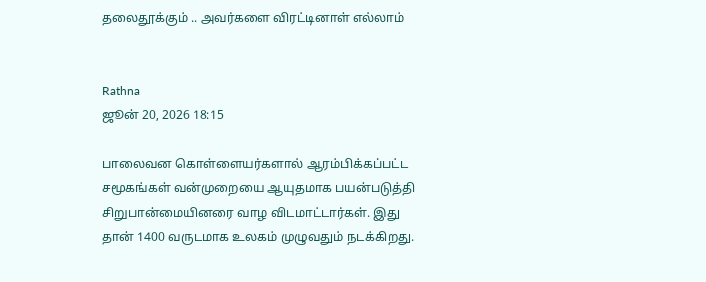தலைதூக்கும் .. அவர்களை விரட்டினாள் எல்லாம்


Rathna
ஜூன் 20, 2026 18:15

பாலைவன கொள்ளையர்களால் ஆரம்பிக்கப்பட்ட சமூகங்கள் வன்முறையை ஆயுதமாக பயன்படுத்தி சிறுபான்மையினரை வாழ விடமாட்டார்கள். இது தான் 1400 வருடமாக உலகம் முழுவதும் நடக்கிறது.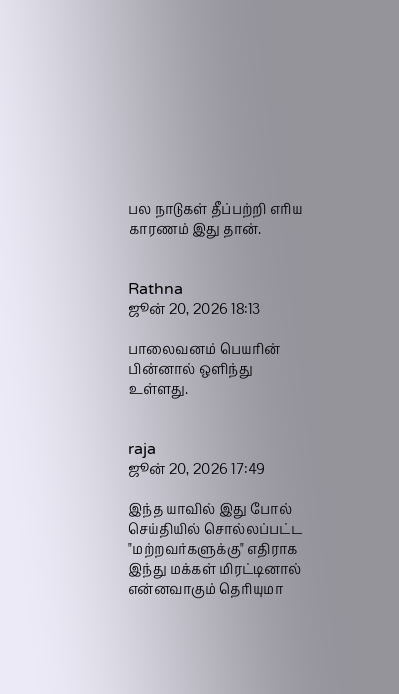பல நாடுகள் தீப்பற்றி எரிய காரணம் இது தான்.


Rathna
ஜூன் 20, 2026 18:13

பாலைவனம் பெயரின் பின்னால் ஒளிந்து உள்ளது.


raja
ஜூன் 20, 2026 17:49

இந்த யாவில் இது போல் செய்தியில் சொல்லப்பட்ட "மற்றவர்களுக்கு" எதிராக இந்து மக்கள் மிரட்டினால் என்னவாகும் தெரியுமா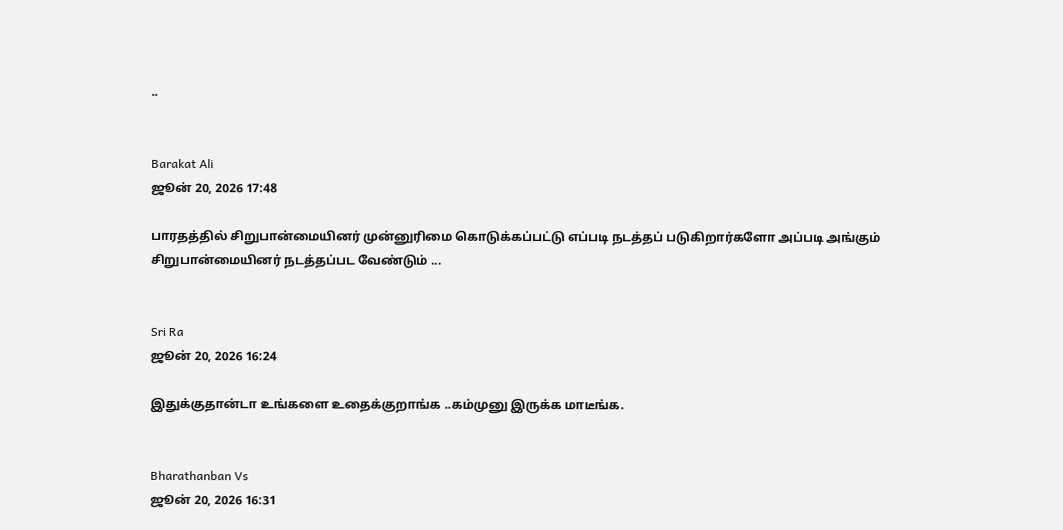..


Barakat Ali
ஜூன் 20, 2026 17:48

பாரதத்தில் சிறுபான்மையினர் முன்னுரிமை கொடுக்கப்பட்டு எப்படி நடத்தப் படுகிறார்களோ அப்படி அங்கும் சிறுபான்மையினர் நடத்தப்பட வேண்டும் ...


Sri Ra
ஜூன் 20, 2026 16:24

இதுக்குதான்டா உங்களை உதைக்குறாங்க ..கம்முனு இருக்க மாடீங்க.


Bharathanban Vs
ஜூன் 20, 2026 16:31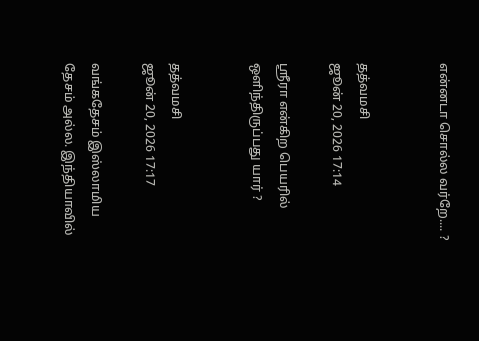என்னடா சொல்ல வர்றே.... ?


தத்வமசி
ஜூன் 20, 2026 17:14

ஸ்ரீரா என்கிற பெயரில் ஒளிந்திருப்பது யார் ?


தத்வமசி
ஜூன் 20, 2026 17:17

வங்கதேசம் இஸ்லாமிய தேசம் அல்ல. இந்தியாவில்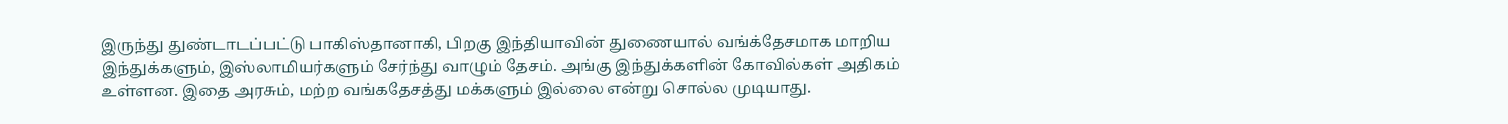இருந்து துண்டாடப்பட்டு பாகிஸ்தானாகி, பிறகு இந்தியாவின் துணையால் வங்க்தேசமாக மாறிய இந்துக்களும், இஸ்லாமியர்களும் சேர்ந்து வாழும் தேசம். அங்கு இந்துக்களின் கோவில்கள் அதிகம் உள்ளன. இதை அரசும், மற்ற வங்கதேசத்து மக்களும் இல்லை என்று சொல்ல முடியாது.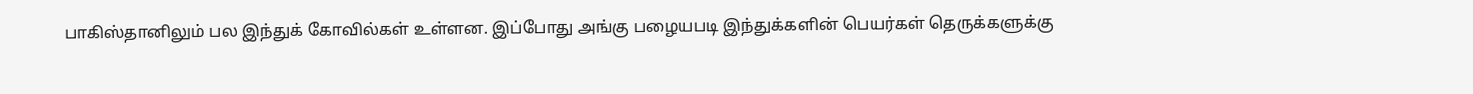பாகிஸ்தானிலும் பல இந்துக் கோவில்கள் உள்ளன. இப்போது அங்கு பழையபடி இந்துக்களின் பெயர்கள் தெருக்களுக்கு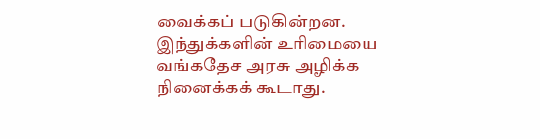வைக்கப் படுகின்றன. இந்துக்களின் உரிமையை வங்கதேச அரசு அழிக்க நினைக்கக் கூடாது.